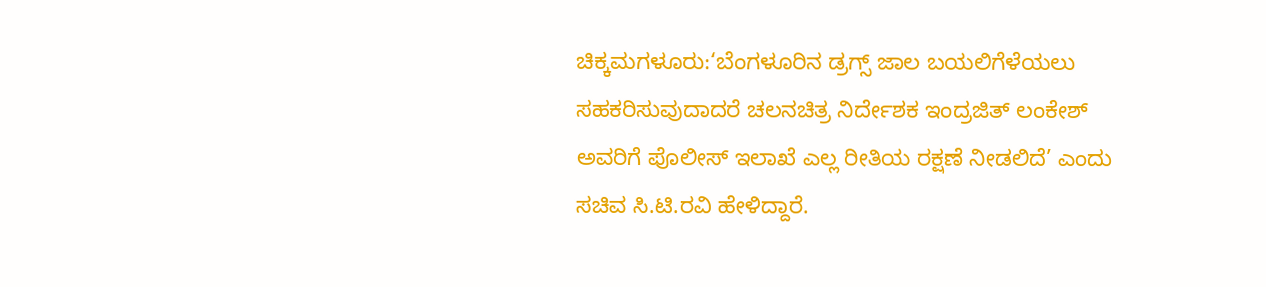ಚಿಕ್ಕಮಗಳೂರು:‘ಬೆಂಗಳೂರಿನ ಡ್ರಗ್ಸ್ ಜಾಲ ಬಯಲಿಗೆಳೆಯಲು ಸಹಕರಿಸುವುದಾದರೆ ಚಲನಚಿತ್ರ ನಿರ್ದೇಶಕ ಇಂದ್ರಜಿತ್ ಲಂಕೇಶ್ ಅವರಿಗೆ ಪೊಲೀಸ್ ಇಲಾಖೆ ಎಲ್ಲ ರೀತಿಯ ರಕ್ಷಣೆ ನೀಡಲಿದೆ’ ಎಂದು ಸಚಿವ ಸಿ.ಟಿ.ರವಿ ಹೇಳಿದ್ದಾರೆ.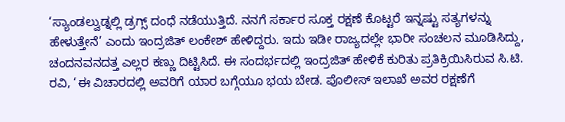‘ಸ್ಯಾಂಡಲ್ವುಡ್ನಲ್ಲಿ ಡ್ರಗ್ಸ್ ದಂಧೆ ನಡೆಯುತ್ತಿದೆ. ನನಗೆ ಸರ್ಕಾರ ಸೂಕ್ತ ರಕ್ಷಣೆ ಕೊಟ್ಟರೆ ಇನ್ನಷ್ಟು ಸತ್ಯಗಳನ್ನು ಹೇಳುತ್ತೇನೆ’ ಎಂದು ಇಂದ್ರಜಿತ್ ಲಂಕೇಶ್ ಹೇಳಿದ್ದರು. ಇದು ಇಡೀ ರಾಜ್ಯದಲ್ಲೇ ಭಾರೀ ಸಂಚಲನ ಮೂಡಿಸಿದ್ದು, ಚಂದನವನದತ್ತ ಎಲ್ಲರ ಕಣ್ಣು ದಿಟ್ಟಿಸಿದೆ. ಈ ಸಂದರ್ಭದಲ್ಲಿ ಇಂದ್ರಜಿತ್ ಹೇಳಿಕೆ ಕುರಿತು ಪ್ರತಿಕ್ರಿಯಿಸಿರುವ ಸಿ.ಟಿ. ರವಿ, ‘ಈ ವಿಚಾರದಲ್ಲಿ ಅವರಿಗೆ ಯಾರ ಬಗ್ಗೆಯೂ ಭಯ ಬೇಡ. ಪೊಲೀಸ್ ಇಲಾಖೆ ಅವರ ರಕ್ಷಣೆಗೆ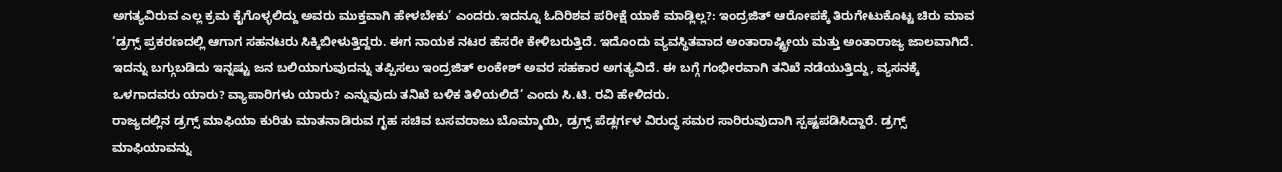ಅಗತ್ಯವಿರುವ ಎಲ್ಲ ಕ್ರಮ ಕೈಗೊಳ್ಳಲಿದ್ದು ಅವರು ಮುಕ್ತವಾಗಿ ಹೇಳಬೇಕು’ ಎಂದರು.ಇದನ್ನೂ ಓದಿರಿಶವ ಪರೀಕ್ಷೆ ಯಾಕೆ ಮಾಡ್ಲಿಲ್ಲ?: ಇಂದ್ರಜಿತ್ ಆರೋಪಕ್ಕೆ ತಿರುಗೇಟುಕೊಟ್ಟ ಚಿರು ಮಾವ
‘ಡ್ರಗ್ಸ್ ಪ್ರಕರಣದಲ್ಲಿ ಆಗಾಗ ಸಹನಟರು ಸಿಕ್ಕಿಬೀಳುತ್ತಿದ್ದರು. ಈಗ ನಾಯಕ ನಟರ ಹೆಸರೇ ಕೇಳಿಬರುತ್ತಿದೆ. ಇದೊಂದು ವ್ಯವಸ್ಥಿತವಾದ ಅಂತಾರಾಷ್ಟ್ರೀಯ ಮತ್ತು ಅಂತಾರಾಜ್ಯ ಜಾಲವಾಗಿದೆ. ಇದನ್ನು ಬಗ್ಗುಬಡಿದು ಇನ್ನಷ್ಟು ಜನ ಬಲಿಯಾಗುವುದನ್ನು ತಪ್ಪಿಸಲು ಇಂದ್ರಜಿತ್ ಲಂಕೇಶ್ ಅವರ ಸಹಕಾರ ಅಗತ್ಯವಿದೆ. ಈ ಬಗ್ಗೆ ಗಂಭೀರವಾಗಿ ತನಿಖೆ ನಡೆಯುತ್ತಿದ್ದು, ವ್ಯಸನಕ್ಕೆ ಒಳಗಾದವರು ಯಾರು? ವ್ಯಾಪಾರಿಗಳು ಯಾರು? ಎನ್ನುವುದು ತನಿಖೆ ಬಳಿಕ ತಿಳಿಯಲಿದೆ’ ಎಂದು ಸಿ.ಟಿ. ರವಿ ಹೇಳಿದರು.
ರಾಜ್ಯದಲ್ಲಿನ ಡ್ರಗ್ಸ್ ಮಾಫಿಯಾ ಕುರಿತು ಮಾತನಾಡಿರುವ ಗೃಹ ಸಚಿವ ಬಸವರಾಜು ಬೊಮ್ಮಾಯಿ, ಡ್ರಗ್ಸ್ ಪೆಡ್ಲರ್ಗಳ ವಿರುದ್ಧ ಸಮರ ಸಾರಿರುವುದಾಗಿ ಸ್ಪಷ್ಟಪಡಿಸಿದ್ದಾರೆ. ಡ್ರಗ್ಸ್ ಮಾಫಿಯಾವನ್ನು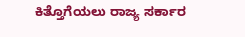ಕಿತ್ತೊಗೆಯಲು ರಾಜ್ಯ ಸರ್ಕಾರ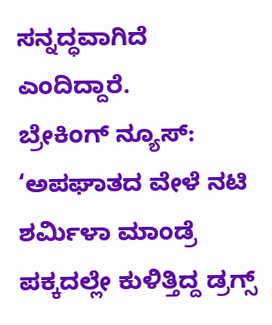ಸನ್ನದ್ಧವಾಗಿದೆ ಎಂದಿದ್ದಾರೆ.
ಬ್ರೇಕಿಂಗ್ ನ್ಯೂಸ್: ‘ಅಪಘಾತದ ವೇಳೆ ನಟಿ ಶರ್ಮಿಳಾ ಮಾಂಡ್ರೆ ಪಕ್ಕದಲ್ಲೇ ಕುಳಿತ್ತಿದ್ದ ಡ್ರಗ್ಸ್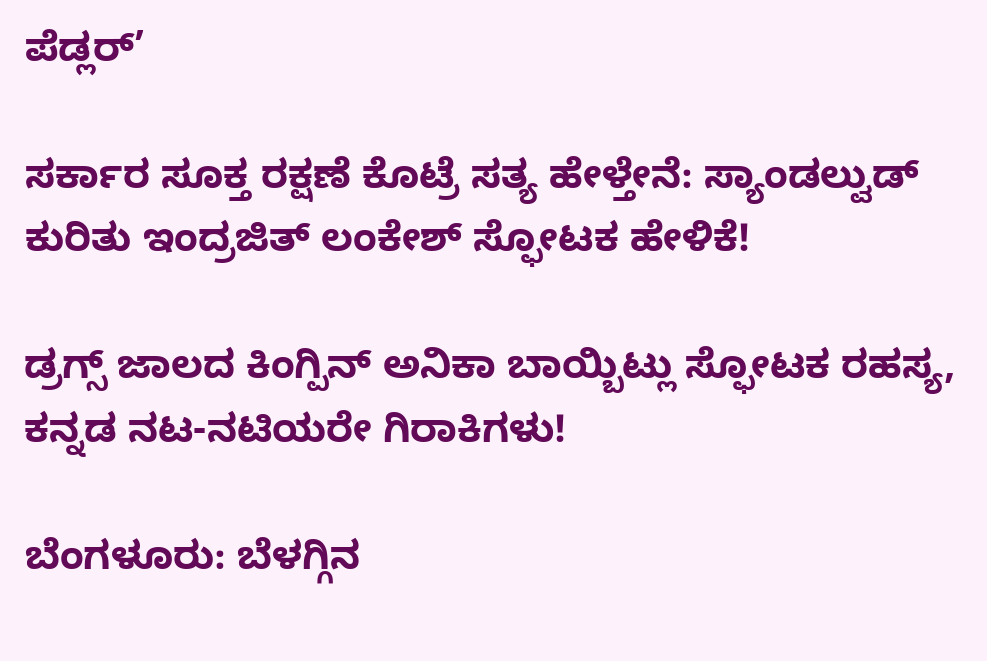ಪೆಡ್ಲರ್’

ಸರ್ಕಾರ ಸೂಕ್ತ ರಕ್ಷಣೆ ಕೊಟ್ರೆ ಸತ್ಯ ಹೇಳ್ತೇನೆ: ಸ್ಯಾಂಡಲ್ವುಡ್ ಕುರಿತು ಇಂದ್ರಜಿತ್ ಲಂಕೇಶ್ ಸ್ಫೋಟಕ ಹೇಳಿಕೆ!

ಡ್ರಗ್ಸ್ ಜಾಲದ ಕಿಂಗ್ಪಿನ್ ಅನಿಕಾ ಬಾಯ್ಬಿಟ್ಲು ಸ್ಫೋಟಕ ರಹಸ್ಯ, ಕನ್ನಡ ನಟ-ನಟಿಯರೇ ಗಿರಾಕಿಗಳು!

ಬೆಂಗಳೂರು: ಬೆಳಗ್ಗಿನ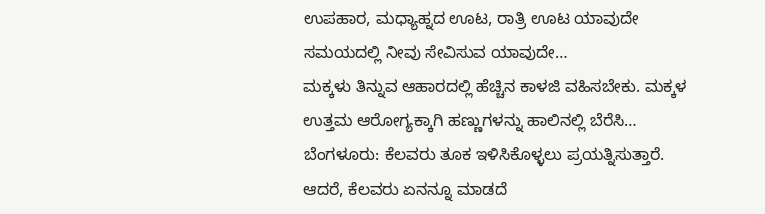ಉಪಹಾರ, ಮಧ್ಯಾಹ್ನದ ಊಟ, ರಾತ್ರಿ ಊಟ ಯಾವುದೇ ಸಮಯದಲ್ಲಿ ನೀವು ಸೇವಿಸುವ ಯಾವುದೇ…
ಮಕ್ಕಳು ತಿನ್ನುವ ಆಹಾರದಲ್ಲಿ ಹೆಚ್ಚಿನ ಕಾಳಜಿ ವಹಿಸಬೇಕು. ಮಕ್ಕಳ ಉತ್ತಮ ಆರೋಗ್ಯಕ್ಕಾಗಿ ಹಣ್ಣುಗಳನ್ನು ಹಾಲಿನಲ್ಲಿ ಬೆರೆಸಿ…
ಬೆಂಗಳೂರು: ಕೆಲವರು ತೂಕ ಇಳಿಸಿಕೊಳ್ಳಲು ಪ್ರಯತ್ನಿಸುತ್ತಾರೆ. ಆದರೆ, ಕೆಲವರು ಏನನ್ನೂ ಮಾಡದೆ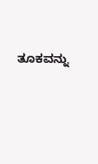ತೂಕವನ್ನು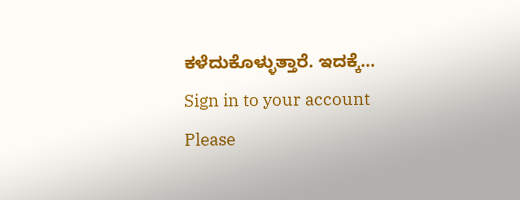ಕಳೆದುಕೊಳ್ಳುತ್ತಾರೆ. ಇದಕ್ಕೆ…
Sign in to your account
Please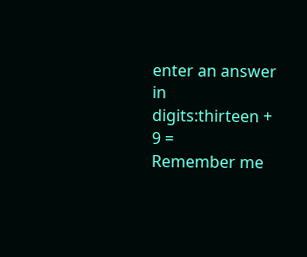enter an answer in digits:thirteen + 9 =
Remember me